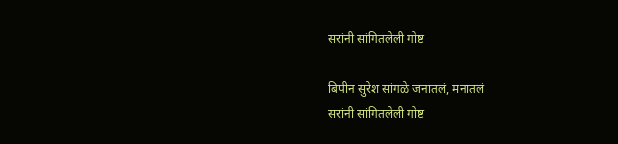सरांनी सांगितलेली गोष्ट

बिपीन सुरेश सांगळे जनातलं, मनातलं
सरांनी सांगितलेली गोष्ट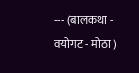--- (बालकथा - वयोगट - मोठा )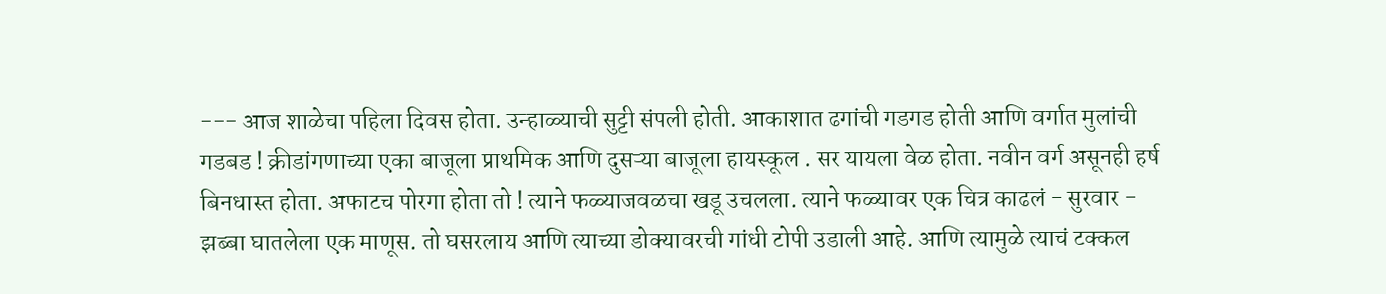--- आज शाळेचा पहिला दिवस होता. उन्हाळ्याची सुट्टी संपली होती. आकाशात ढगांची गडगड होती आणि वर्गात मुलांची गडबड ! क्रीडांगणाच्या एका बाजूला प्राथमिक आणि दुसऱ्या बाजूला हायस्कूल . सर यायला वेळ होता. नवीन वर्ग असूनही हर्ष बिनधास्त होता. अफाटच पोरगा होता तो ! त्याने फळ्याजवळचा खडू उचलला. त्याने फळ्यावर एक चित्र काढलं - सुरवार - झब्बा घातलेला एक माणूस. तो घसरलाय आणि त्याच्या डोक्यावरची गांधी टोपी उडाली आहे. आणि त्यामुळे त्याचं टक्कल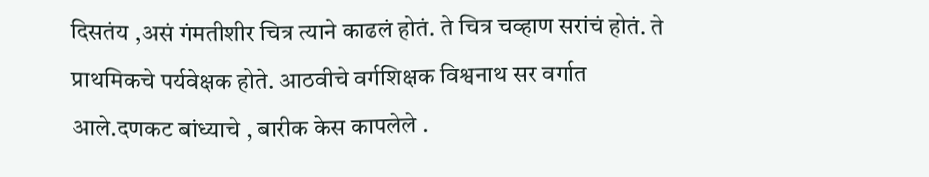दिसतंय ,असं गंमतीशीर चित्र त्याने काढलं होतं. ते चित्र चव्हाण सरांचं होतं. ते प्राथमिकचे पर्यवेक्षक होते. आठवीचे वर्गशिक्षक विश्वनाथ सर वर्गात आले.दणकट बांध्याचे , बारीक केस कापलेले .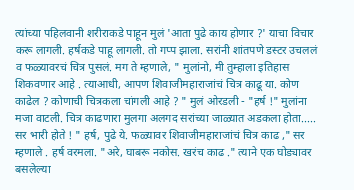त्यांच्या पहिलवानी शरीराकडे पाहून मुलं 'आता पुढे काय होणार ?' याचा विचार करू लागली. हर्षकडे पाहू लागली. तो गप्प झाला. सरांनी शांतपणे डस्टर उचललं व फळ्यावरचं चित्र पुसलं. मग ते म्हणाले, " मुलांनो, मी तुम्हाला इतिहास शिकवणार आहे . त्याआधी, आपण शिवाजीमहाराजांचं चित्र काढू या. कोण काढेल ? कोणाची चित्रकला चांगली आहे ? " मुलं ओरडली - "हर्ष !" मुलांना मजा वाटली. चित्र काढणारा मुलगा अलगद सरांच्या जाळ्यात अडकला होता..... सर भारी होते ! " हर्ष, पुढे ये. फळ्यावर शिवाजीमहाराजांचं चित्र काढ ," सर म्हणाले . हर्ष वरमला. "अरे, घाबरू नकोस. खरंच काढ ." त्याने एक घोड्यावर बसलेल्या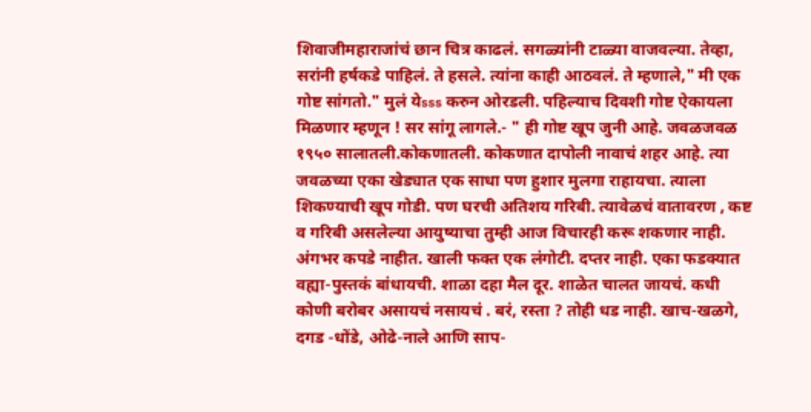शिवाजीमहाराजांचं छान चित्र काढलं. सगळ्यांनी टाळ्या वाजवल्या. तेव्हा, सरांनी हर्षकडे पाहिलं. ते हसले. त्यांना काही आठवलं. ते म्हणाले," मी एक गोष्ट सांगतो." मुलं येsss करुन ओरडली. पहिल्याच दिवशी गोष्ट ऐकायला मिळणार म्हणून ! सर सांगू लागले.- " ही गोष्ट खूप जुनी आहे. जवळजवळ १९५० सालातली.कोकणातली. कोकणात दापोली नावाचं शहर आहे. त्या जवळच्या एका खेड्यात एक साधा पण हुशार मुलगा राहायचा. त्याला शिकण्याची खूप गोडी. पण घरची अतिशय गरिबी. त्यावेळचं वातावरण , कष्ट व गरिबी असलेल्या आयुष्याचा तुम्ही आज विचारही करू शकणार नाही. अंगभर कपडे नाहीत. खाली फक्त एक लंगोटी. दप्तर नाही. एका फडक्यात वह्या-पुस्तकं बांधायची. शाळा दहा मैल दूर. शाळेत चालत जायचं. कधी कोणी बरोबर असायचं नसायचं . बरं, रस्ता ? तोही धड नाही. खाच-खळगे, दगड -धोंडे, ओढे-नाले आणि साप-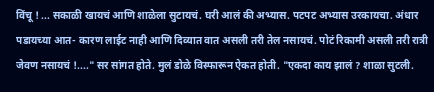विंचू ! ... सकाळी खायचं आणि शाळेला सुटायचं. घरी आलं की अभ्यास. पटपट अभ्यास उरकायचा. अंधार पडायच्या आत- कारण लाईट नाही आणि दिव्यात वात असली तरी तेल नसायचं. पोटं रिकामी असली तरी रात्री जेवण नसायचं !...." सर सांगत होते. मुलं डोळे विस्फारून ऐकत होती. "एकदा काय झालं ? शाळा सुटली.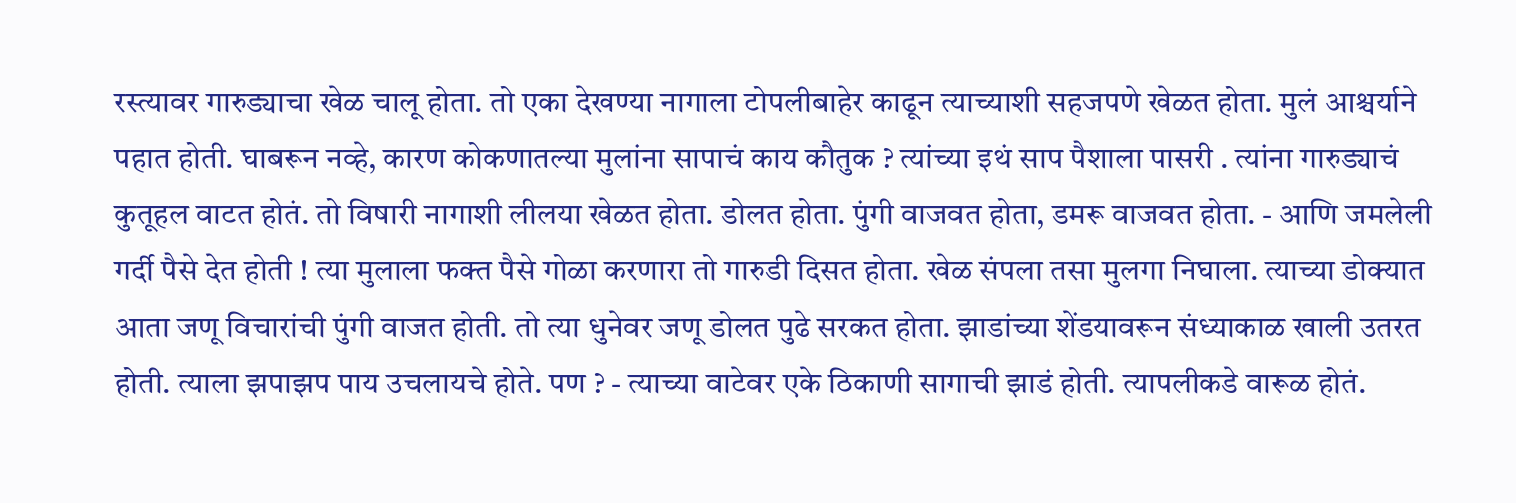रस्त्यावर गारुड्याचा खेळ चालू होता. तो एका देखण्या नागाला टोपलीबाहेर काढून त्याच्याशी सहजपणे खेळत होता. मुलं आश्चर्याने पहात होती. घाबरून नव्हे, कारण कोकणातल्या मुलांना सापाचं काय कौतुक ? त्यांच्या इथं साप पैशाला पासरी . त्यांना गारुड्याचं कुतूहल वाटत होतं. तो विषारी नागाशी लीलया खेळत होता. डोलत होता. पुंगी वाजवत होता, डमरू वाजवत होता. - आणि जमलेली गर्दी पैसे देत होती ! त्या मुलाला फक्त पैसे गोळा करणारा तो गारुडी दिसत होता. खेळ संपला तसा मुलगा निघाला. त्याच्या डोक्यात आता जणू विचारांची पुंगी वाजत होती. तो त्या धुनेवर जणू डोलत पुढे सरकत होता. झाडांच्या शेंडयावरून संध्याकाळ खाली उतरत होती. त्याला झपाझप पाय उचलायचे होते. पण ? - त्याच्या वाटेवर एके ठिकाणी सागाची झाडं होती. त्यापलीकडे वारूळ होतं.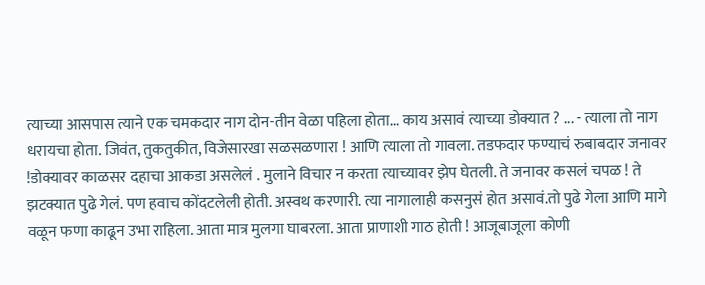त्याच्या आसपास त्याने एक चमकदार नाग दोन-तीन वेळा पहिला होता... काय असावं त्याच्या डोक्यात ? ... - त्याला तो नाग धरायचा होता. जिवंत, तुकतुकीत, विजेसारखा सळसळणारा ! आणि त्याला तो गावला. तडफदार फण्याचं रुबाबदार जनावर !डोक्यावर काळसर दहाचा आकडा असलेलं . मुलाने विचार न करता त्याच्यावर झेप घेतली. ते जनावर कसलं चपळ ! ते झटक्यात पुढे गेलं. पण हवाच कोंदटलेली होती. अस्वथ करणारी. त्या नागालाही कसनुसं होत असावं.तो पुढे गेला आणि मागे वळून फणा काढून उभा राहिला. आता मात्र मुलगा घाबरला. आता प्राणाशी गाठ होती ! आजूबाजूला कोणी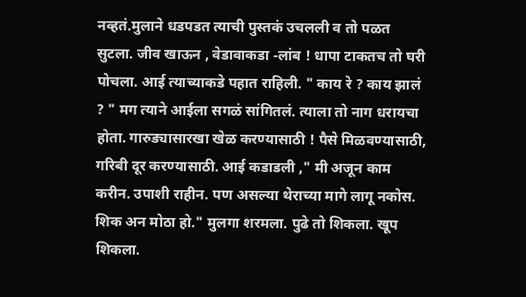नव्हतं.मुलाने धडपडत त्याची पुस्तकं उचलली व तो पळत सुटला. जीव खाऊन , वेडावाकडा -लांब ! धापा टाकतच तो घरी पोचला. आई त्याच्याकडे पहात राहिली. " काय रे ? काय झालं ? " मग त्याने आईला सगळं सांगितलं. त्याला तो नाग धरायचा होता. गारुड्यासारखा खेळ करण्यासाठी ! पैसे मिळवण्यासाठी, गरिबी दूर करण्यासाठी. आई कडाडली ," मी अजून काम करीन. उपाशी राहीन. पण असल्या थेराच्या मागे लागू नकोस. शिक अन मोठा हो." मुलगा शरमला. पुढे तो शिकला. खूप शिकला.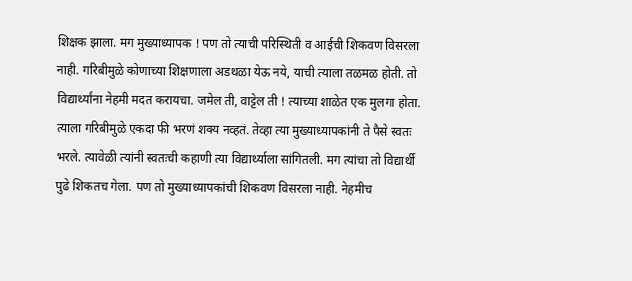शिक्षक झाला. मग मुख्याध्यापक ! पण तो त्याची परिस्थिती व आईची शिकवण विसरला नाही. गरिबीमुळे कोणाच्या शिक्षणाला अडथळा येऊ नये, याची त्याला तळमळ होती. तो विद्यार्थ्यांना नेहमी मदत करायचा. जमेल ती, वाट्टेल ती ! त्याच्या शाळेत एक मुलगा होता. त्याला गरिबीमुळे एकदा फी भरणं शक्य नव्हतं. तेव्हा त्या मुख्याध्यापकांनी ते पैसे स्वतः भरले. त्यावेळी त्यांनी स्वतःची कहाणी त्या विद्यार्थ्याला सांगितली. मग त्यांचा तो विद्यार्थी पुढे शिकतच गेला. पण तो मुख्याध्यापकांची शिकवण विसरला नाही. नेहमीच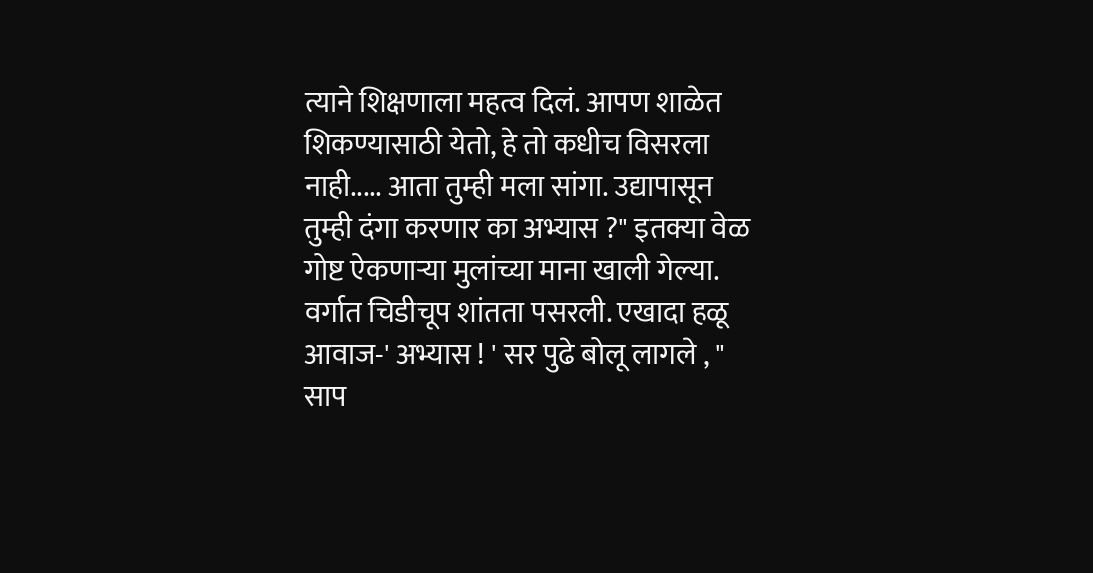त्याने शिक्षणाला महत्व दिलं. आपण शाळेत शिकण्यासाठी येतो, हे तो कधीच विसरला नाही..... आता तुम्ही मला सांगा. उद्यापासून तुम्ही दंगा करणार का अभ्यास ?" इतक्या वेळ गोष्ट ऐकणाऱ्या मुलांच्या माना खाली गेल्या. वर्गात चिडीचूप शांतता पसरली. एखादा हळू आवाज-' अभ्यास ! ' सर पुढे बोलू लागले , " साप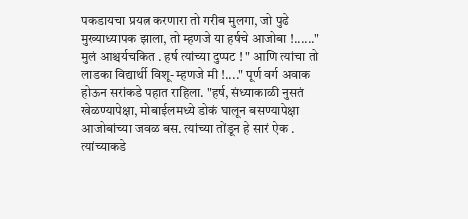पकडायचा प्रयत्न करणारा तो गरीब मुलगा, जो पुढे मुख्याध्यापक झाला, तो म्हणजे या हर्षचे आजोबा !......" मुलं आश्चर्यचकित . हर्ष त्यांच्या दुप्पट ! " आणि त्यांचा तो लाडका विद्यार्थी विशू- म्हणजे मी !...." पूर्ण वर्ग अवाक होऊन सरांकडे पहात राहिला. "हर्ष, संध्याकाळी नुसतं खेळण्यापेक्षा, मोबाईलमध्ये डोकं घालून बसण्यापेक्षा आजोबांच्या जवळ बस. त्यांच्या तोंडून हे सारं ऐक . त्यांच्याकडे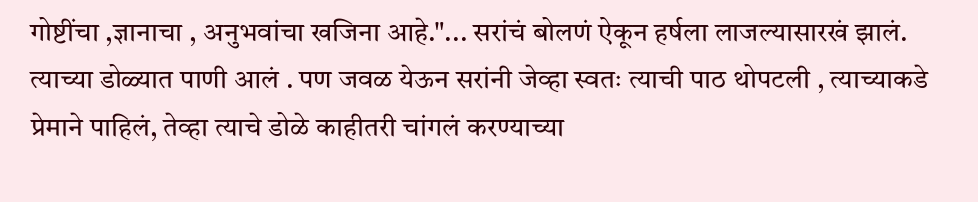गोष्टींचा ,ज्ञानाचा , अनुभवांचा खजिना आहे."... सरांचं बोलणं ऐकून हर्षला लाजल्यासारखं झालं. त्याच्या डोळ्यात पाणी आलं . पण जवळ येऊन सरांनी जेव्हा स्वतः त्याची पाठ थोपटली , त्याच्याकडे प्रेमाने पाहिलं, तेव्हा त्याचे डोळे काहीतरी चांगलं करण्याच्या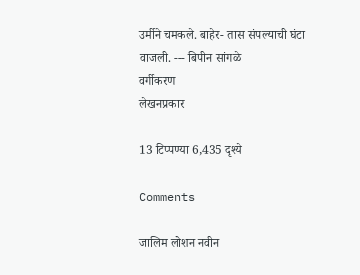उर्मीने चमकले. बाहेर- तास संपल्याची घंटा वाजली. --- बिपीन सांगळे
वर्गीकरण
लेखनप्रकार

13 टिप्पण्या 6,435 दृश्ये

Comments

जालिम लोशन नवीन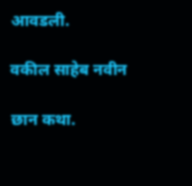आवडली.

वकील साहेब नवीन

छान कथा.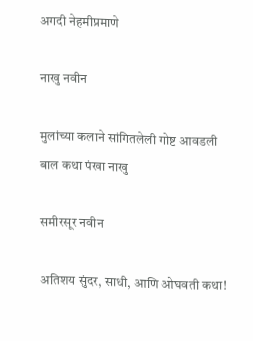अगदी नेहमीप्रमाणे

नाखु नवीन

मुलांच्या कलाने सांगितलेली गोष्ट आवडली बाल कथा पंखा नाखु

समीरसूर नवीन

अतिशय सुंदर, साधी, आणि ओघवती कथा!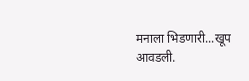मनाला भिडणारी...खूप आवडली.